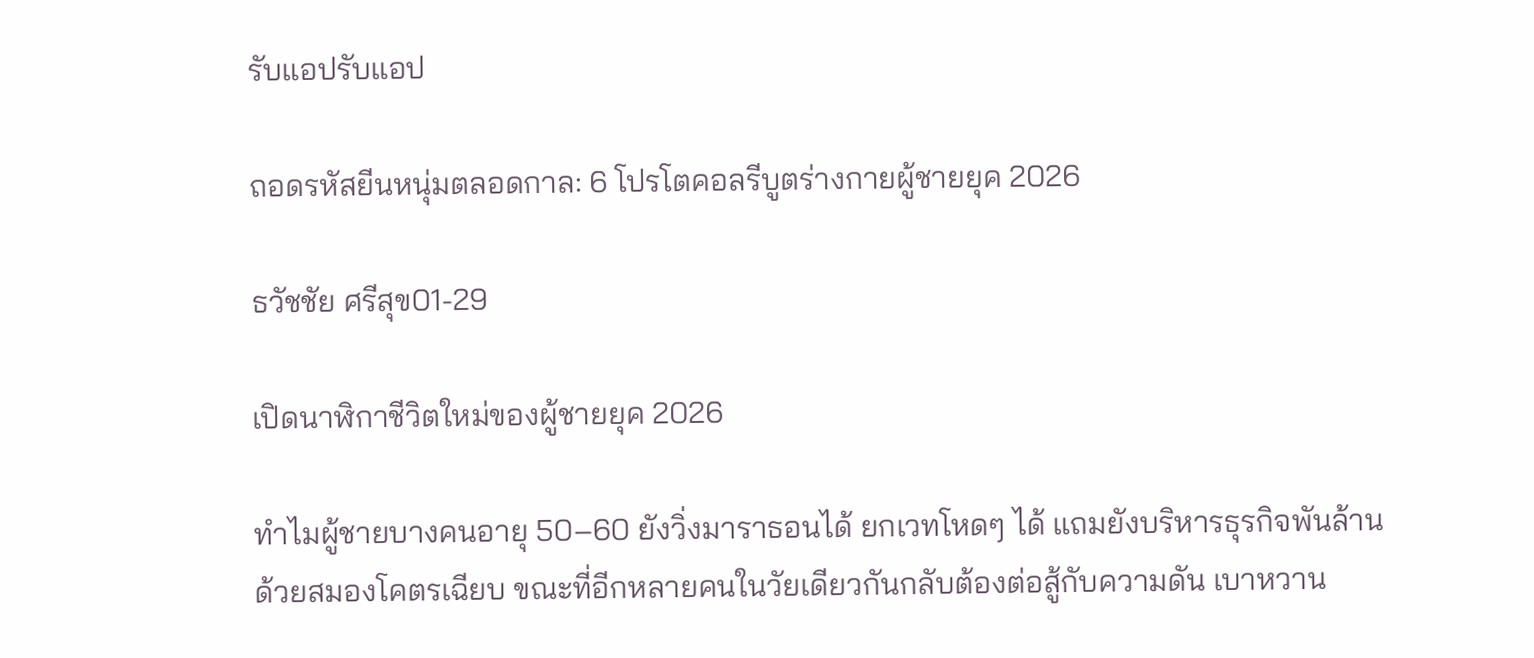รับแอปรับแอป

ถอดรหัสยีนหนุ่มตลอดกาล: 6 โปรโตคอลรีบูตร่างกายผู้ชายยุค 2026

ธวัชชัย ศรีสุข01-29

เปิดนาฬิกาชีวิตใหม่ของผู้ชายยุค 2026

ทำไมผู้ชายบางคนอายุ 50–60 ยังวิ่งมาราธอนได้ ยกเวทโหดๆ ได้ แถมยังบริหารธุรกิจพันล้านด้วยสมองโคตรเฉียบ ขณะที่อีกหลายคนในวัยเดียวกันกลับต้องต่อสู้กับความดัน เบาหวาน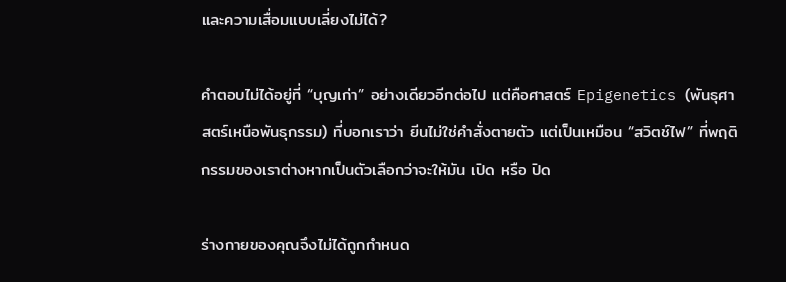และความเสื่อมแบบเลี่ยงไม่ได้?

คำตอบไม่ได้อยู่ที่ “บุญเก่า” อย่างเดียวอีกต่อไป แต่คือศาสตร์ Epigenetics (พันธุศาสตร์เหนือพันธุกรรม) ที่บอกเราว่า ยีนไม่ใช่คำสั่งตายตัว แต่เป็นเหมือน “สวิตช์ไฟ” ที่พฤติกรรมของเราต่างหากเป็นตัวเลือกว่าจะให้มัน เปิด หรือ ปิด

ร่างกายของคุณจึงไม่ได้ถูกกำหนด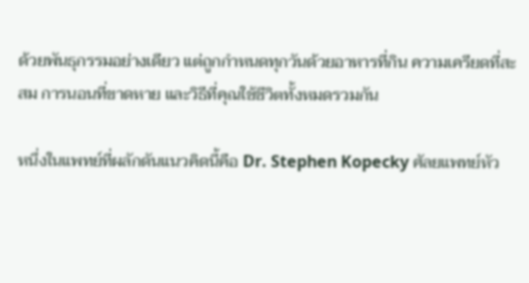ด้วยพันธุกรรมอย่างเดียว แต่ถูกกำหนดทุกวันด้วยอาหารที่กิน ความเครียดที่สะสม การนอนที่ขาดหาย และวิธีที่คุณใช้ชีวิตทั้งหมดรวมกัน

หนึ่งในแพทย์ที่ผลักดันแนวคิดนี้คือ Dr. Stephen Kopecky ศัลยแพทย์หัว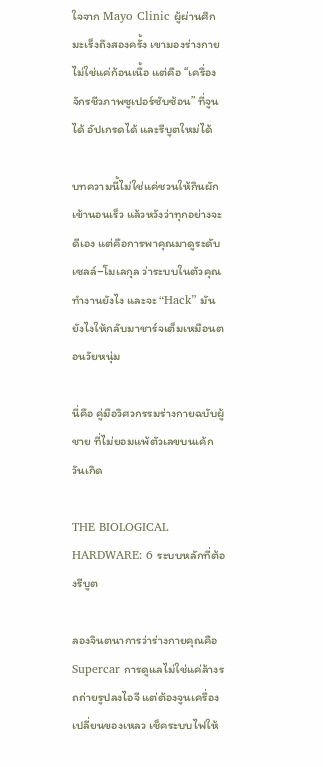ใจจาก Mayo Clinic ผู้ผ่านศึกมะเร็งถึงสองครั้ง เขามองร่างกายไม่ใช่แค่ก้อนเนื้อ แต่คือ “เครื่องจักรชีวภาพซูเปอร์ซับซ้อน” ที่จูนได้ อัปเกรดได้ และรีบูตใหม่ได้

บทความนี้ไม่ใช่แค่ชวนให้กินผัก เข้านอนเร็ว แล้วหวังว่าทุกอย่างจะดีเอง แต่คือการพาคุณมาดูระดับ เซลล์–โมเลกุล ว่าระบบในตัวคุณทำงานยังไง และจะ “Hack” มันยังไงให้กลับมาชาร์จเต็มเหมือนตอนวัยหนุ่ม

นี่คือ คู่มือวิศวกรรมร่างกายฉบับผู้ชาย ที่ไม่ยอมแพ้ตัวเลขบนเค้กวันเกิด

THE BIOLOGICAL HARDWARE: 6 ระบบหลักที่ต้องรีบูต

ลองจินตนาการว่าร่างกายคุณคือ Supercar การดูแลไม่ใช่แค่ล้างรถถ่ายรูปลงไอจี แต่ต้องจูนเครื่อง เปลี่ยนของเหลว เช็คระบบไฟให้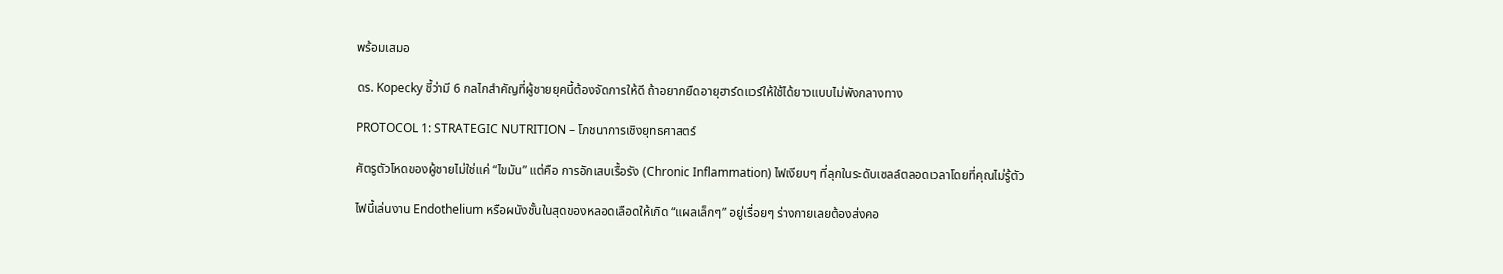พร้อมเสมอ

ดร. Kopecky ชี้ว่ามี 6 กลไกสำคัญที่ผู้ชายยุคนี้ต้องจัดการให้ดี ถ้าอยากยืดอายุฮาร์ดแวร์ให้ใช้ได้ยาวแบบไม่พังกลางทาง

PROTOCOL 1: STRATEGIC NUTRITION – โภชนาการเชิงยุทธศาสตร์

ศัตรูตัวโหดของผู้ชายไม่ใช่แค่ “ไขมัน” แต่คือ การอักเสบเรื้อรัง (Chronic Inflammation) ไฟเงียบๆ ที่ลุกในระดับเซลล์ตลอดเวลาโดยที่คุณไม่รู้ตัว

ไฟนี้เล่นงาน Endothelium หรือผนังชั้นในสุดของหลอดเลือดให้เกิด “แผลเล็กๆ” อยู่เรื่อยๆ ร่างกายเลยต้องส่งคอ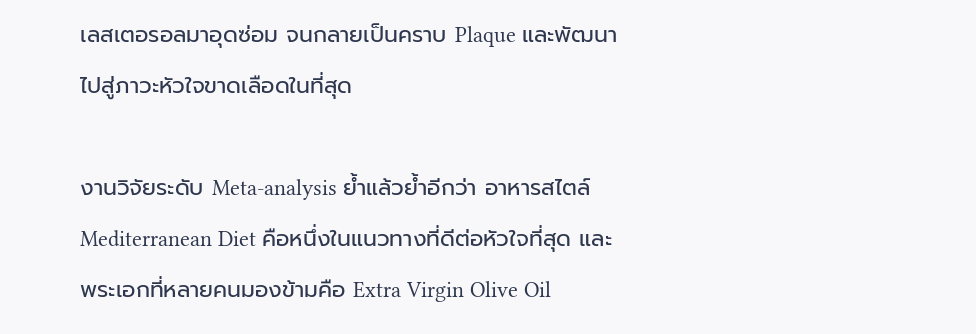เลสเตอรอลมาอุดซ่อม จนกลายเป็นคราบ Plaque และพัฒนาไปสู่ภาวะหัวใจขาดเลือดในที่สุด

งานวิจัยระดับ Meta-analysis ย้ำแล้วย้ำอีกว่า อาหารสไตล์ Mediterranean Diet คือหนึ่งในแนวทางที่ดีต่อหัวใจที่สุด และพระเอกที่หลายคนมองข้ามคือ Extra Virgin Olive Oil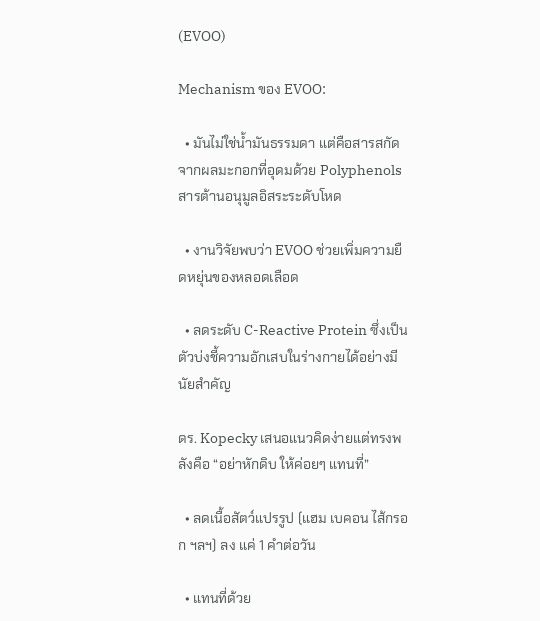(EVOO)

Mechanism ของ EVOO:

  • มันไม่ใช่น้ำมันธรรมดา แต่คือสารสกัดจากผลมะกอกที่อุดมด้วย Polyphenols สารต้านอนุมูลอิสระระดับโหด

  • งานวิจัยพบว่า EVOO ช่วยเพิ่มความยืดหยุ่นของหลอดเลือด

  • ลดระดับ C-Reactive Protein ซึ่งเป็นตัวบ่งชี้ความอักเสบในร่างกายได้อย่างมีนัยสำคัญ

ดร. Kopecky เสนอแนวคิดง่ายแต่ทรงพลังคือ “อย่าหักดิบ ให้ค่อยๆ แทนที่”

  • ลดเนื้อสัตว์แปรรูป (แฮม เบคอน ไส้กรอก ฯลฯ) ลง แค่ 1 คำต่อวัน

  • แทนที่ด้วย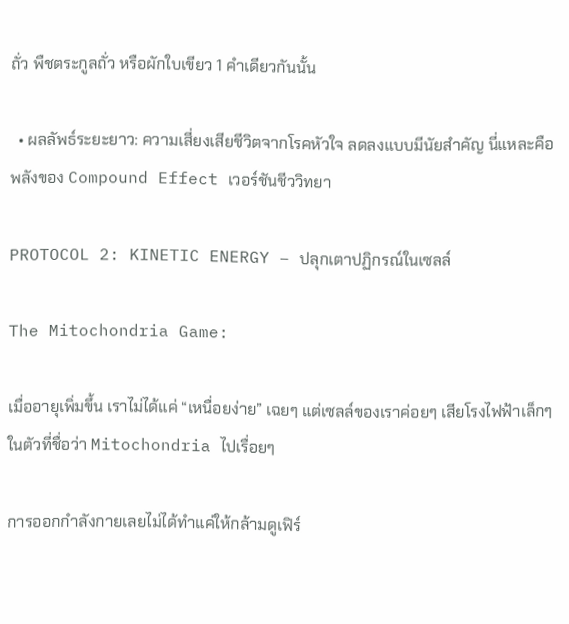ถั่ว พืชตระกูลถั่ว หรือผักใบเขียว 1 คำเดียวกันนั้น

  • ผลลัพธ์ระยะยาว: ความเสี่ยงเสียชีวิตจากโรคหัวใจ ลดลงแบบมีนัยสำคัญ นี่แหละคือพลังของ Compound Effect เวอร์ชันชีววิทยา

PROTOCOL 2: KINETIC ENERGY – ปลุกเตาปฏิกรณ์ในเซลล์

The Mitochondria Game:

เมื่ออายุเพิ่มขึ้น เราไม่ได้แค่ “เหนื่อยง่าย” เฉยๆ แต่เซลล์ของเราค่อยๆ เสียโรงไฟฟ้าเล็กๆ ในตัวที่ชื่อว่า Mitochondria ไปเรื่อยๆ

การออกกำลังกายเลยไม่ได้ทำแค่ให้กล้ามดูเฟิร์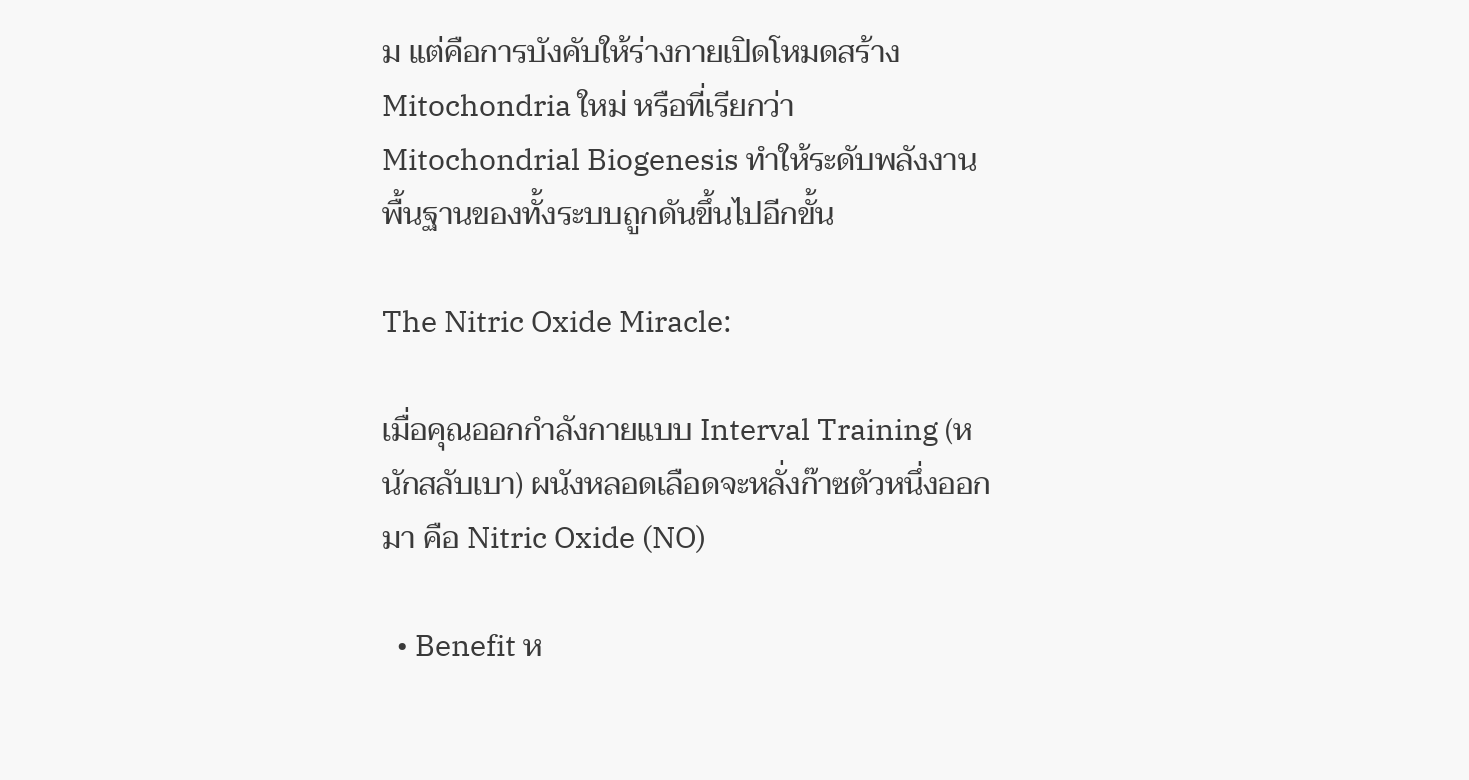ม แต่คือการบังคับให้ร่างกายเปิดโหมดสร้าง Mitochondria ใหม่ หรือที่เรียกว่า Mitochondrial Biogenesis ทำให้ระดับพลังงานพื้นฐานของทั้งระบบถูกดันขึ้นไปอีกขั้น

The Nitric Oxide Miracle:

เมื่อคุณออกกำลังกายแบบ Interval Training (หนักสลับเบา) ผนังหลอดเลือดจะหลั่งก๊าซตัวหนึ่งออกมา คือ Nitric Oxide (NO)

  • Benefit ห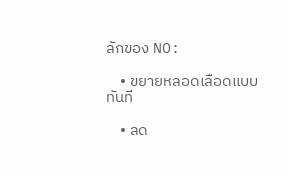ลักของ NO:

    • ขยายหลอดเลือดแบบทันที

    • ลด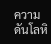ความดันโลหิ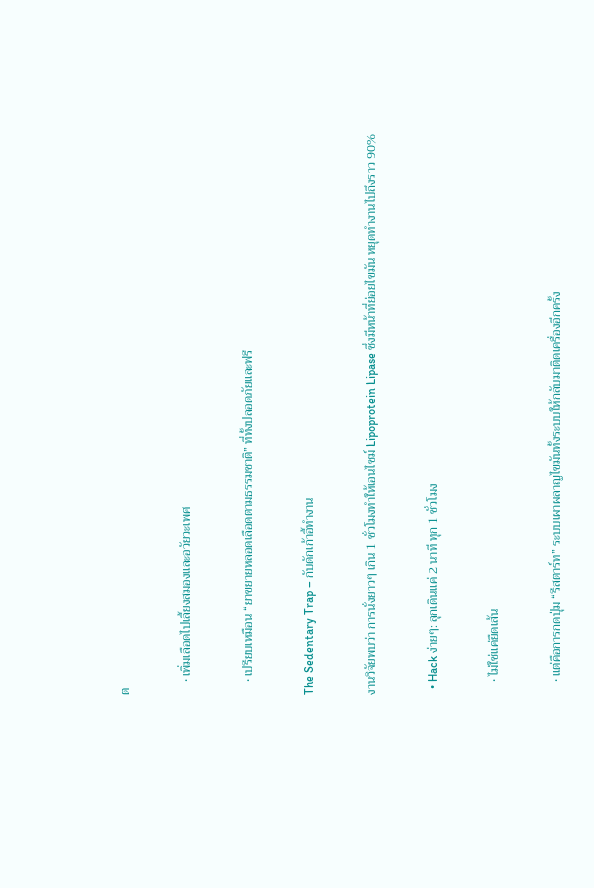ต

    • เพิ่มเลือดไปเลี้ยงสมองและอวัยวะเพศ

    • เปรียบเหมือน “ยาขยายหลอดเลือดตามธรรมชาติ” ที่ทั้งปลอดภัยและฟรี

The Sedentary Trap – กับดักเก้าอี้ทำงาน

งานวิจัยพบว่า การนั่งยาวๆ เกิน 1 ชั่วโมงทำให้เอนไซม์ Lipoprotein Lipase ซึ่งมีหน้าที่ย่อยไขมัน หยุดทำงานไปถึงราว 90%

  • Hack ง่ายๆ: ลุกเดินแค่ 2 นาที ทุก 1 ชั่วโมง

    • ไม่ใช่แค่ยืดเส้น

    • แต่คือการกดปุ่ม “รีสตาร์ท” ระบบเผาผลาญไขมันทั้งระบบให้กลับมาติดเครื่องอีกครั้ง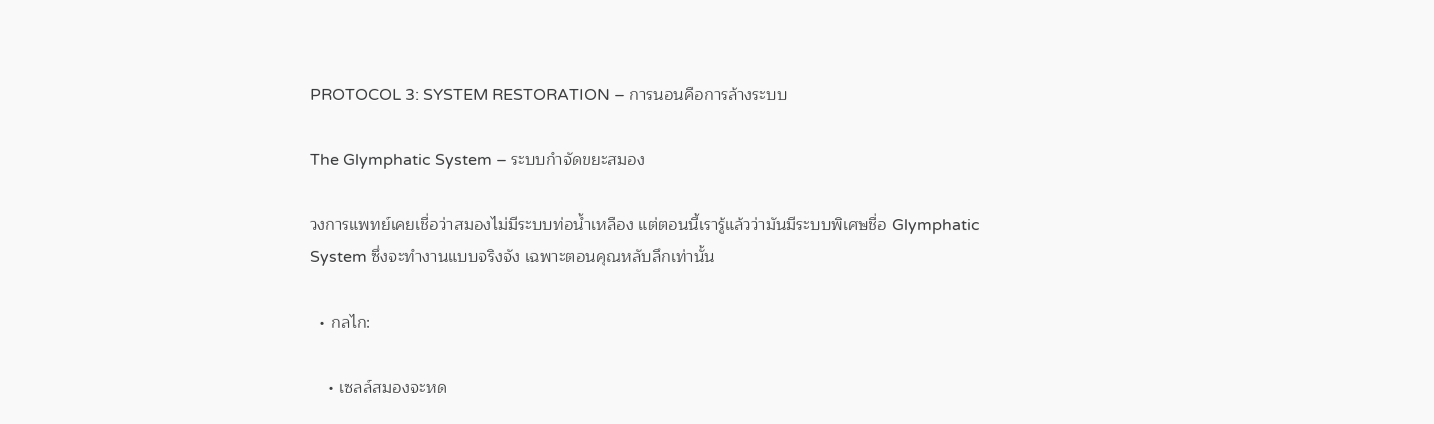PROTOCOL 3: SYSTEM RESTORATION – การนอนคือการล้างระบบ

The Glymphatic System – ระบบกำจัดขยะสมอง

วงการแพทย์เคยเชื่อว่าสมองไม่มีระบบท่อน้ำเหลือง แต่ตอนนี้เรารู้แล้วว่ามันมีระบบพิเศษชื่อ Glymphatic System ซึ่งจะทำงานแบบจริงจัง เฉพาะตอนคุณหลับลึกเท่านั้น

  • กลไก:

    • เซลล์สมองจะหด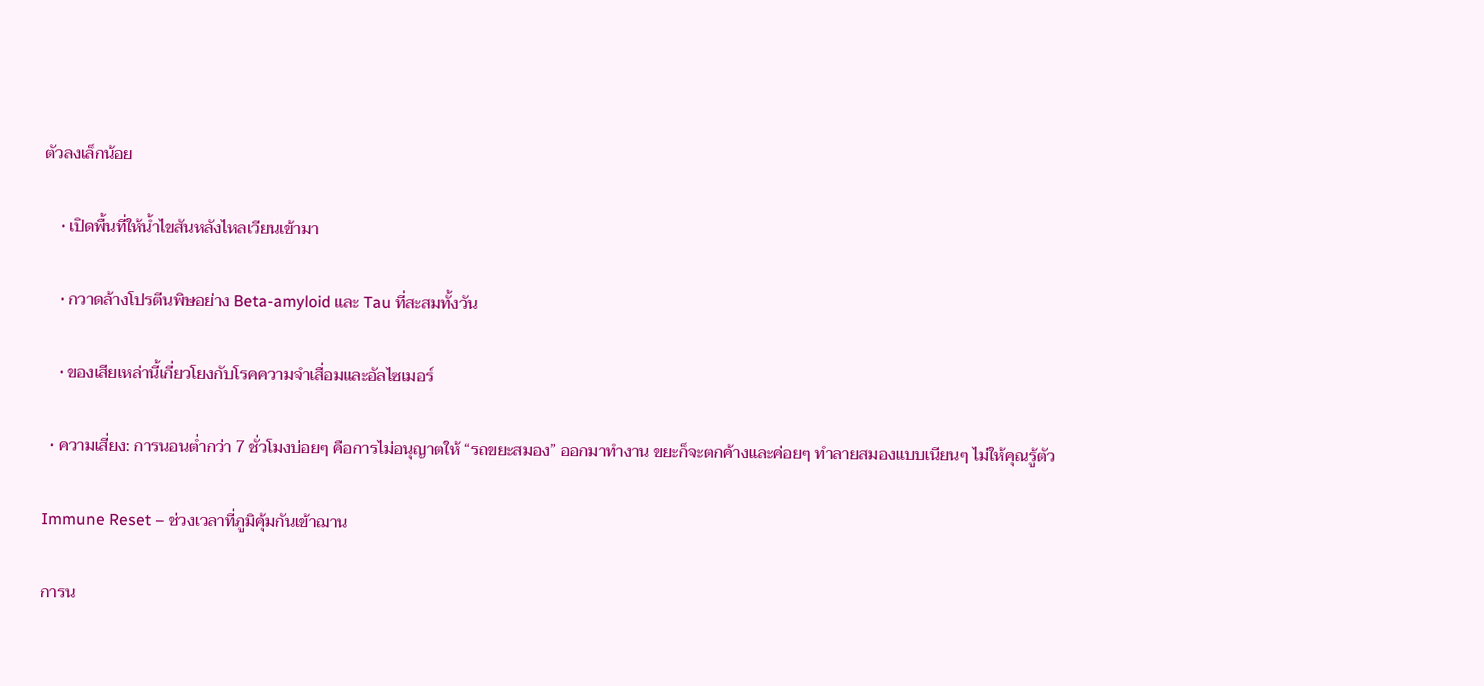ตัวลงเล็กน้อย

    • เปิดพื้นที่ให้น้ำไขสันหลังไหลเวียนเข้ามา

    • กวาดล้างโปรตีนพิษอย่าง Beta-amyloid และ Tau ที่สะสมทั้งวัน

    • ของเสียเหล่านี้เกี่ยวโยงกับโรคความจำเสื่อมและอัลไซเมอร์

  • ความเสี่ยง: การนอนต่ำกว่า 7 ชั่วโมงบ่อยๆ คือการไม่อนุญาตให้ “รถขยะสมอง” ออกมาทำงาน ขยะก็จะตกค้างและค่อยๆ ทำลายสมองแบบเนียนๆ ไม่ให้คุณรู้ตัว

Immune Reset – ช่วงเวลาที่ภูมิคุ้มกันเข้าฌาน

การน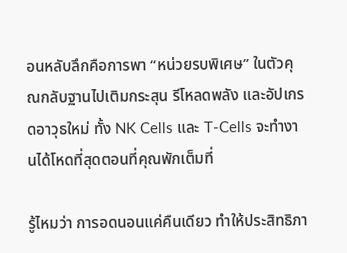อนหลับลึกคือการพา “หน่วยรบพิเศษ” ในตัวคุณกลับฐานไปเติมกระสุน รีโหลดพลัง และอัปเกรดอาวุธใหม่ ทั้ง NK Cells และ T-Cells จะทำงานได้โหดที่สุดตอนที่คุณพักเต็มที่

รู้ไหมว่า การอดนอนแค่คืนเดียว ทำให้ประสิทธิภา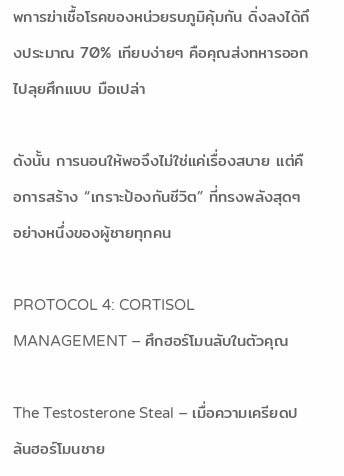พการฆ่าเชื้อโรคของหน่วยรบภูมิคุ้มกัน ดิ่งลงได้ถึงประมาณ 70% เทียบง่ายๆ คือคุณส่งทหารออกไปลุยศึกแบบ มือเปล่า

ดังนั้น การนอนให้พอจึงไม่ใช่แค่เรื่องสบาย แต่คือการสร้าง “เกราะป้องกันชีวิต” ที่ทรงพลังสุดๆ อย่างหนึ่งของผู้ชายทุกคน

PROTOCOL 4: CORTISOL MANAGEMENT – ศึกฮอร์โมนลับในตัวคุณ

The Testosterone Steal – เมื่อความเครียดปล้นฮอร์โมนชาย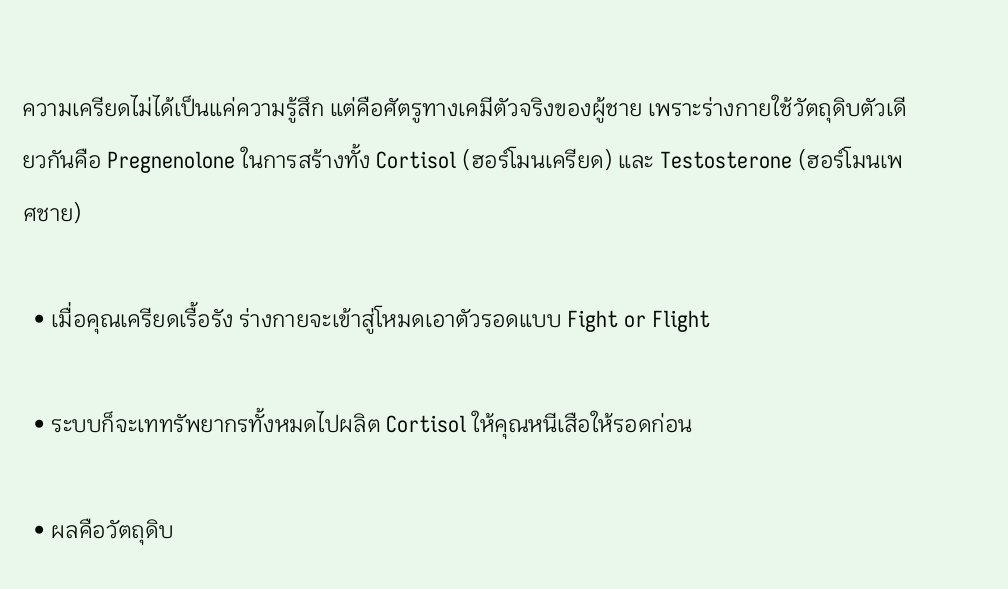ความเครียดไม่ได้เป็นแค่ความรู้สึก แต่คือศัตรูทางเคมีตัวจริงของผู้ชาย เพราะร่างกายใช้วัตถุดิบตัวเดียวกันคือ Pregnenolone ในการสร้างทั้ง Cortisol (ฮอร์โมนเครียด) และ Testosterone (ฮอร์โมนเพศชาย)

  • เมื่อคุณเครียดเรื้อรัง ร่างกายจะเข้าสู่โหมดเอาตัวรอดแบบ Fight or Flight

  • ระบบก็จะเททรัพยากรทั้งหมดไปผลิต Cortisol ให้คุณหนีเสือให้รอดก่อน

  • ผลคือวัตถุดิบ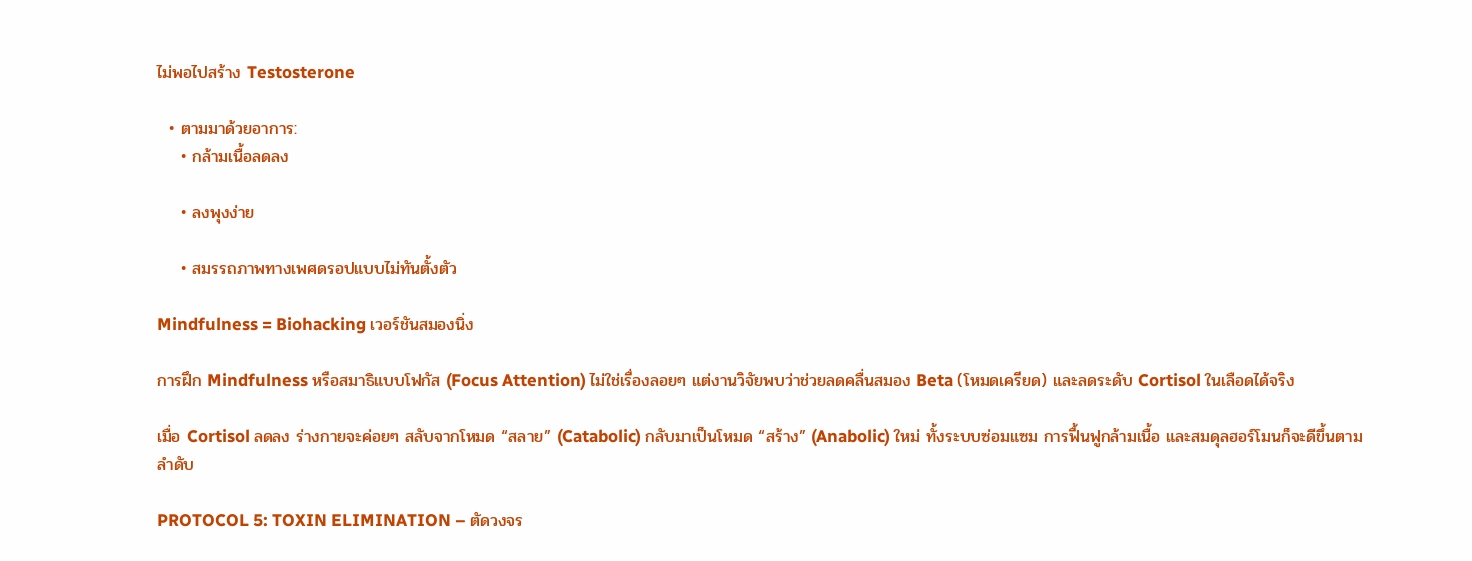ไม่พอไปสร้าง Testosterone

  • ตามมาด้วยอาการ:
    • กล้ามเนื้อลดลง

    • ลงพุงง่าย

    • สมรรถภาพทางเพศดรอปแบบไม่ทันตั้งตัว

Mindfulness = Biohacking เวอร์ชันสมองนิ่ง

การฝึก Mindfulness หรือสมาธิแบบโฟกัส (Focus Attention) ไม่ใช่เรื่องลอยๆ แต่งานวิจัยพบว่าช่วยลดคลื่นสมอง Beta (โหมดเครียด) และลดระดับ Cortisol ในเลือดได้จริง

เมื่อ Cortisol ลดลง ร่างกายจะค่อยๆ สลับจากโหมด “สลาย” (Catabolic) กลับมาเป็นโหมด “สร้าง” (Anabolic) ใหม่ ทั้งระบบซ่อมแซม การฟื้นฟูกล้ามเนื้อ และสมดุลฮอร์โมนก็จะดีขึ้นตามลำดับ

PROTOCOL 5: TOXIN ELIMINATION – ตัดวงจร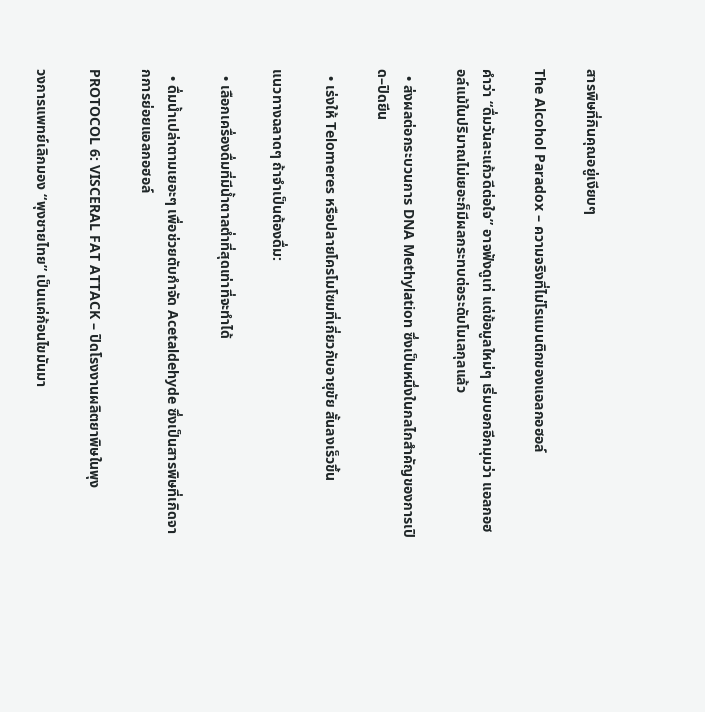สารพิษที่กินคุณอยู่เงียบๆ

The Alcohol Paradox – ความจริงที่ไม่โรแมนติกของแอลกอฮอล์

คำว่า “ดื่มวันละแก้วดีต่อใจ” อาจฟังดูเท่ แต่ข้อมูลใหม่ๆ เริ่มบอกอีกมุมว่า แอลกอฮอล์แม้ในปริมาณไม่เยอะก็มีผลกระทบต่อระดับโมเลกุลแล้ว

  • ส่งผลต่อกระบวนการ DNA Methylation ซึ่งเป็นหนึ่งในกลไกสำคัญของการเปิด–ปิดยีน

  • เร่งให้ Telomeres หรือปลายโครโมโซมที่เกี่ยวกับอายุขัย สั้นลงเร็วขึ้น

แนวทางฉลาดๆ ถ้าจำเป็นต้องดื่ม:

  • เลือกเครื่องดื่มที่มีน้ำตาลต่ำที่สุดเท่าที่จะทำได้

  • ดื่มน้ำเปล่าตามเยอะๆ เพื่อช่วยตับกำจัด Acetaldehyde ซึ่งเป็นสารพิษที่เกิดจากการย่อยแอลกอฮอล์

PROTOCOL 6: VISCERAL FAT ATTACK – ปิดโรงงานผลิตยาพิษในพุง

วงการแพทย์เลิกมอง “พุงชายไทย” เป็นแค่ก้อนไขมันมา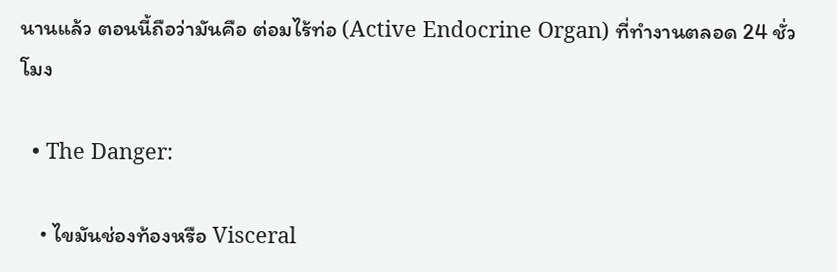นานแล้ว ตอนนี้ถือว่ามันคือ ต่อมไร้ท่อ (Active Endocrine Organ) ที่ทำงานตลอด 24 ชั่วโมง

  • The Danger:

    • ไขมันช่องท้องหรือ Visceral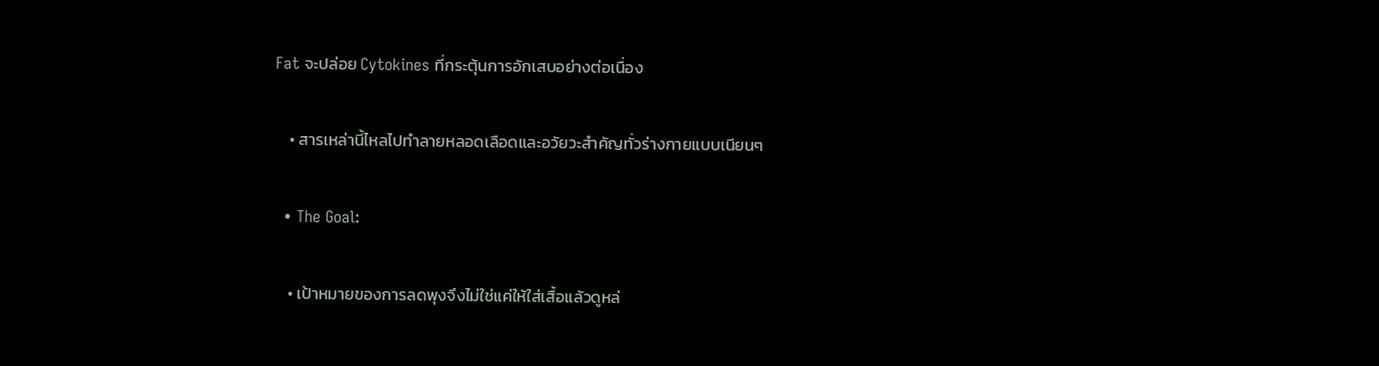Fat จะปล่อย Cytokines ที่กระตุ้นการอักเสบอย่างต่อเนื่อง

    • สารเหล่านี้ไหลไปทำลายหลอดเลือดและอวัยวะสำคัญทั่วร่างกายแบบเนียนๆ

  • The Goal:

    • เป้าหมายของการลดพุงจึงไม่ใช่แค่ให้ใส่เสื้อแล้วดูหล่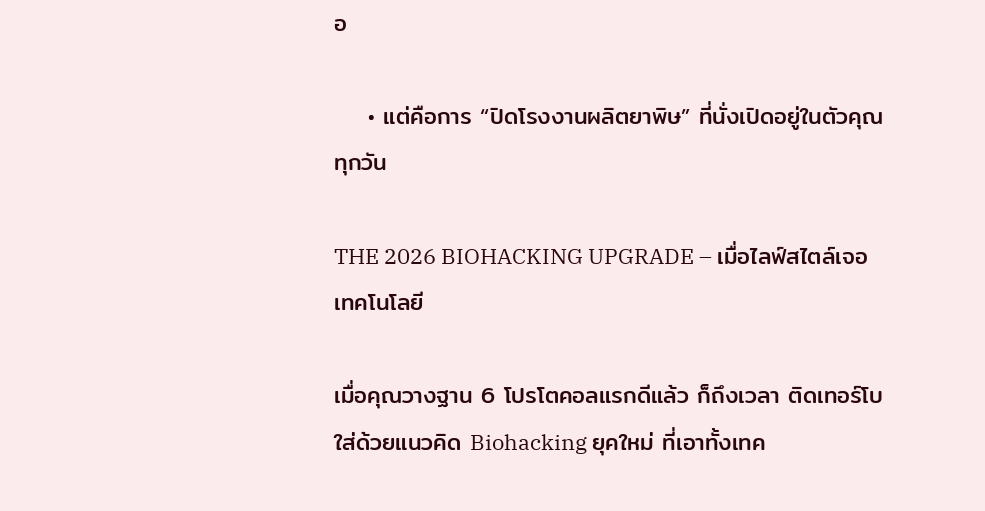อ

    • แต่คือการ “ปิดโรงงานผลิตยาพิษ” ที่นั่งเปิดอยู่ในตัวคุณทุกวัน

THE 2026 BIOHACKING UPGRADE – เมื่อไลฟ์สไตล์เจอเทคโนโลยี

เมื่อคุณวางฐาน 6 โปรโตคอลแรกดีแล้ว ก็ถึงเวลา ติดเทอร์โบ ใส่ด้วยแนวคิด Biohacking ยุคใหม่ ที่เอาทั้งเทค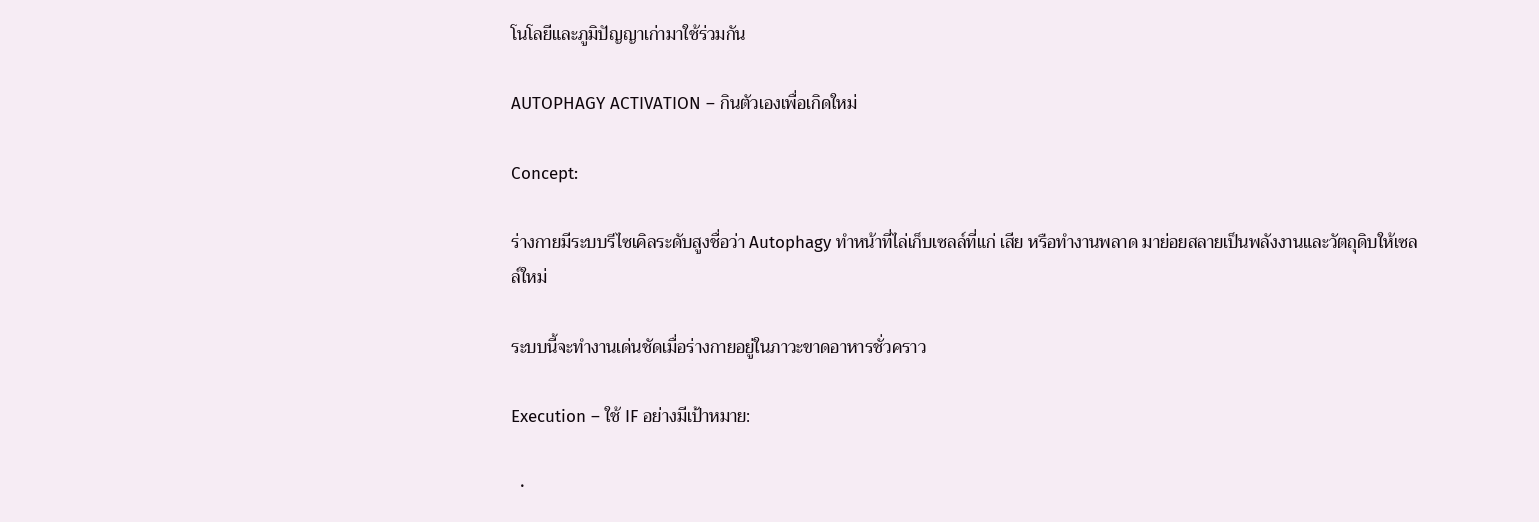โนโลยีและภูมิปัญญาเก่ามาใช้ร่วมกัน

AUTOPHAGY ACTIVATION – กินตัวเองเพื่อเกิดใหม่

Concept:

ร่างกายมีระบบรีไซเคิลระดับสูงชื่อว่า Autophagy ทำหน้าที่ไล่เก็บเซลล์ที่แก่ เสีย หรือทำงานพลาด มาย่อยสลายเป็นพลังงานและวัตถุดิบให้เซลล์ใหม่

ระบบนี้จะทำงานเด่นชัดเมื่อร่างกายอยู่ในภาวะขาดอาหารชั่วคราว

Execution – ใช้ IF อย่างมีเป้าหมาย:

  •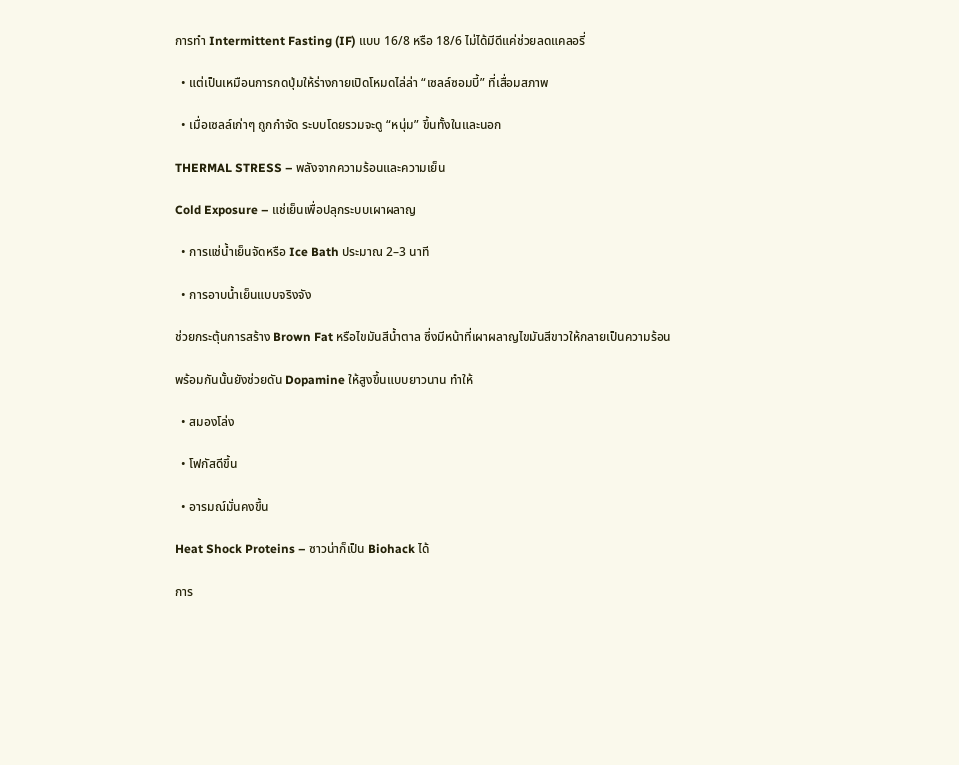การทำ Intermittent Fasting (IF) แบบ 16/8 หรือ 18/6 ไม่ได้มีดีแค่ช่วยลดแคลอรี่

  • แต่เป็นเหมือนการกดปุ่มให้ร่างกายเปิดโหมดไล่ล่า “เซลล์ซอมบี้” ที่เสื่อมสภาพ

  • เมื่อเซลล์เก่าๆ ถูกกำจัด ระบบโดยรวมจะดู “หนุ่ม” ขึ้นทั้งในและนอก

THERMAL STRESS – พลังจากความร้อนและความเย็น

Cold Exposure – แช่เย็นเพื่อปลุกระบบเผาผลาญ

  • การแช่น้ำเย็นจัดหรือ Ice Bath ประมาณ 2–3 นาที

  • การอาบน้ำเย็นแบบจริงจัง

ช่วยกระตุ้นการสร้าง Brown Fat หรือไขมันสีน้ำตาล ซึ่งมีหน้าที่เผาผลาญไขมันสีขาวให้กลายเป็นความร้อน

พร้อมกันนั้นยังช่วยดัน Dopamine ให้สูงขึ้นแบบยาวนาน ทำให้

  • สมองโล่ง

  • โฟกัสดีขึ้น

  • อารมณ์มั่นคงขึ้น

Heat Shock Proteins – ซาวน่าก็เป็น Biohack ได้

การ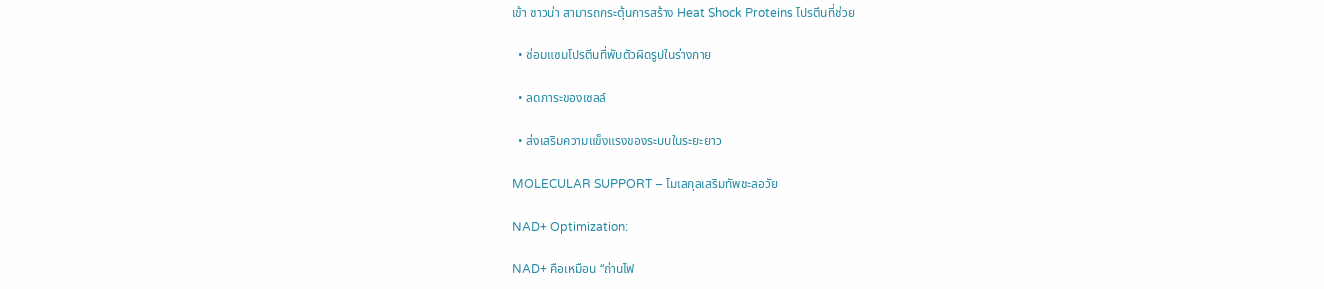เข้า ซาวน่า สามารถกระตุ้นการสร้าง Heat Shock Proteins โปรตีนที่ช่วย

  • ซ่อมแซมโปรตีนที่พับตัวผิดรูปในร่างกาย

  • ลดภาระของเซลล์

  • ส่งเสริมความแข็งแรงของระบบในระยะยาว

MOLECULAR SUPPORT – โมเลกุลเสริมทัพชะลอวัย

NAD+ Optimization:

NAD+ คือเหมือน “ถ่านไฟ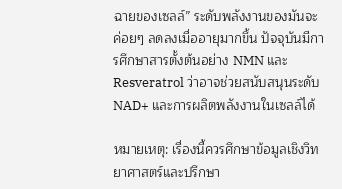ฉายของเซลล์” ระดับพลังงานของมันจะค่อยๆ ลดลงเมื่ออายุมากขึ้น ปัจจุบันมีการศึกษาสารตั้งต้นอย่าง NMN และ Resveratrol ว่าอาจช่วยสนับสนุนระดับ NAD+ และการผลิตพลังงานในเซลล์ได้

หมายเหตุ: เรื่องนี้ควรศึกษาข้อมูลเชิงวิทยาศาสตร์และปรึกษา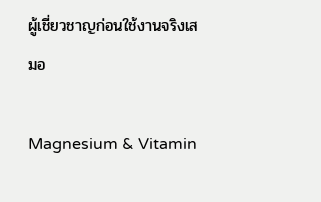ผู้เชี่ยวชาญก่อนใช้งานจริงเสมอ

Magnesium & Vitamin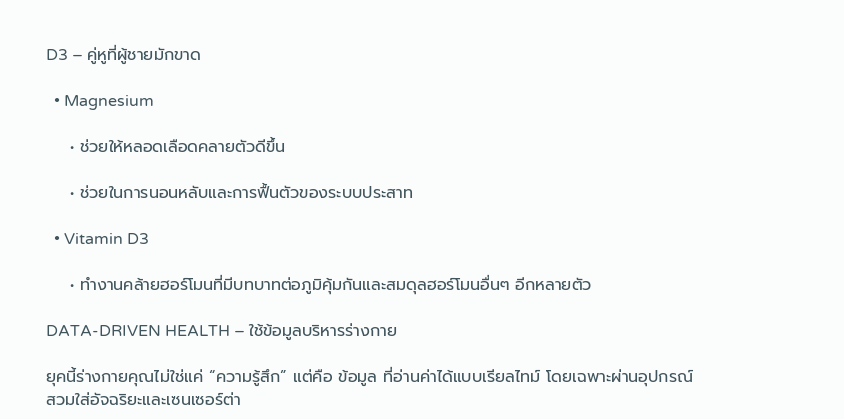D3 – คู่หูที่ผู้ชายมักขาด

  • Magnesium

    • ช่วยให้หลอดเลือดคลายตัวดีขึ้น

    • ช่วยในการนอนหลับและการฟื้นตัวของระบบประสาท

  • Vitamin D3

    • ทำงานคล้ายฮอร์โมนที่มีบทบาทต่อภูมิคุ้มกันและสมดุลฮอร์โมนอื่นๆ อีกหลายตัว

DATA-DRIVEN HEALTH – ใช้ข้อมูลบริหารร่างกาย

ยุคนี้ร่างกายคุณไม่ใช่แค่ “ความรู้สึก” แต่คือ ข้อมูล ที่อ่านค่าได้แบบเรียลไทม์ โดยเฉพาะผ่านอุปกรณ์สวมใส่อัจฉริยะและเซนเซอร์ต่า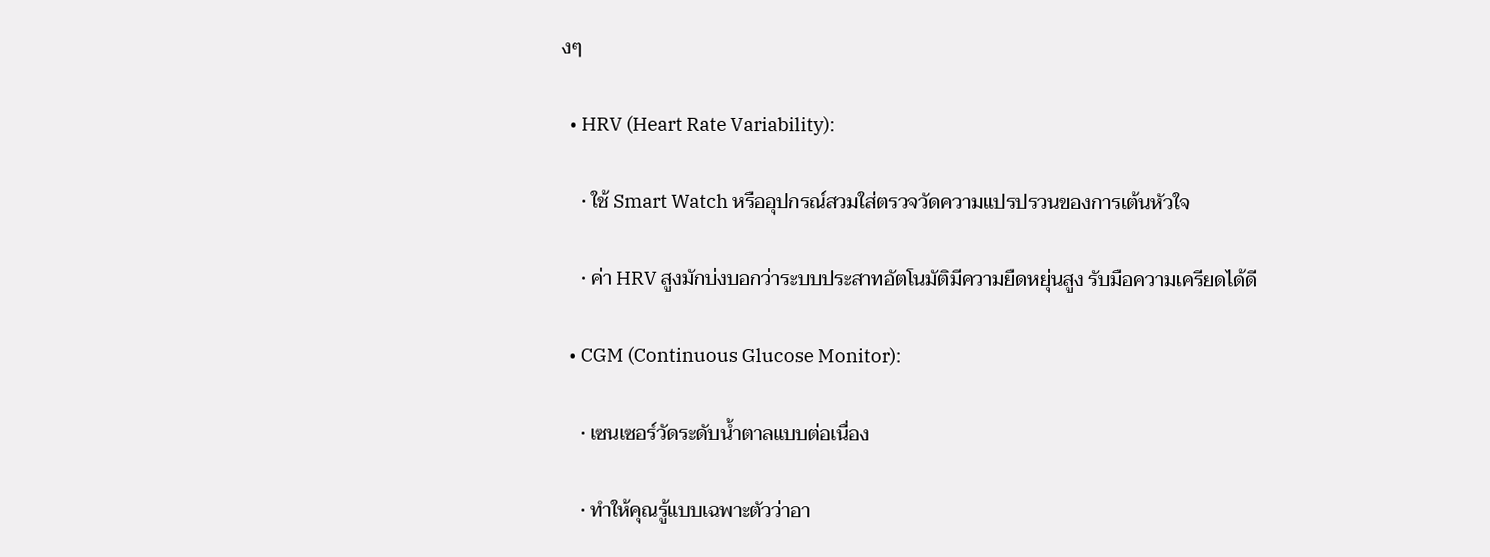งๆ

  • HRV (Heart Rate Variability):

    • ใช้ Smart Watch หรืออุปกรณ์สวมใส่ตรวจวัดความแปรปรวนของการเต้นหัวใจ

    • ค่า HRV สูงมักบ่งบอกว่าระบบประสาทอัตโนมัติมีความยืดหยุ่นสูง รับมือความเครียดได้ดี

  • CGM (Continuous Glucose Monitor):

    • เซนเซอร์วัดระดับน้ำตาลแบบต่อเนื่อง

    • ทำให้คุณรู้แบบเฉพาะตัวว่าอา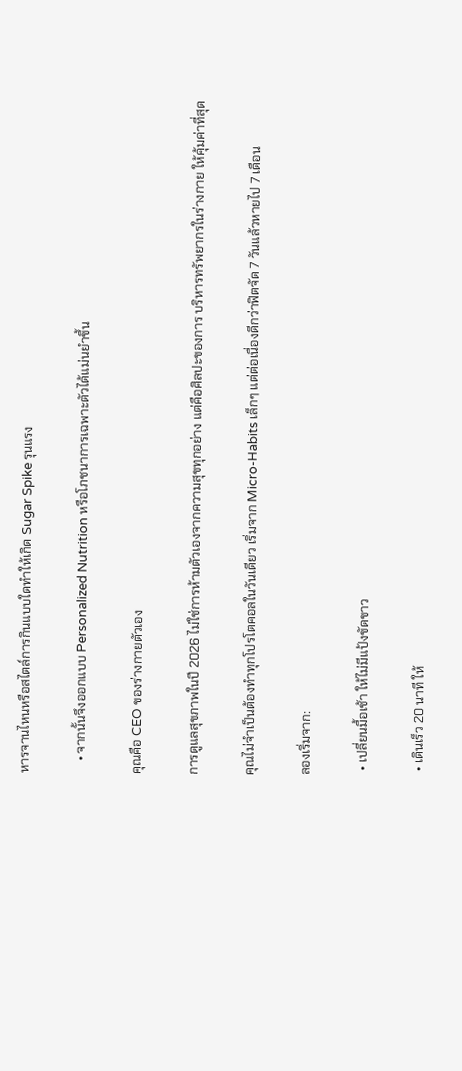หารจานไหนหรือสไตล์การกินแบบใดทำให้เกิด Sugar Spike รุนแรง

    • จากนั้นจึงออกแบบ Personalized Nutrition หรือโภชนาการเฉพาะตัวได้แม่นยำขึ้น

คุณคือ CEO ของร่างกายตัวเอง

การดูแลสุขภาพในปี 2026 ไม่ใช่การห้ามตัวเองจากความสุขทุกอย่าง แต่คือศิลปะของการ บริหารทรัพยากรในร่างกาย ให้คุ้มค่าที่สุด

คุณไม่จำเป็นต้องทำทุกโปรโตคอลในวันเดียว เริ่มจาก Micro-Habits เล็กๆ แต่ต่อเนื่องดีกว่าฟิตจัด 7 วันแล้วหายไป 7 เดือน

ลองเริ่มจาก:

  • เปลี่ยนมื้อเช้า ให้ไม่มีแป้งขัดขาว

  • เดินเร็ว 20 นาที ให้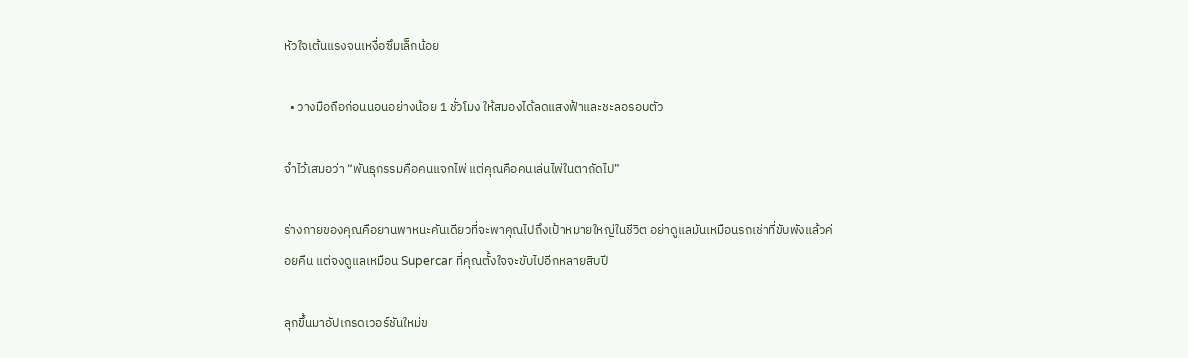หัวใจเต้นแรงจนเหงื่อซึมเล็กน้อย

  • วางมือถือก่อนนอนอย่างน้อย 1 ชั่วโมง ให้สมองได้ลดแสงฟ้าและชะลอรอบตัว

จำไว้เสมอว่า “พันธุกรรมคือคนแจกไพ่ แต่คุณคือคนเล่นไพ่ในตาถัดไป”

ร่างกายของคุณคือยานพาหนะคันเดียวที่จะพาคุณไปถึงเป้าหมายใหญ่ในชีวิต อย่าดูแลมันเหมือนรถเช่าที่ขับพังแล้วค่อยคืน แต่จงดูแลเหมือน Supercar ที่คุณตั้งใจจะขับไปอีกหลายสิบปี

ลุกขึ้นมาอัปเกรดเวอร์ชันใหม่ข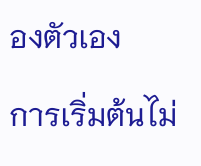องตัวเอง

การเริ่มต้นไม่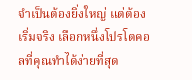จำเป็นต้องยิ่งใหญ่ แต่ต้อง เริ่มจริง เลือกหนึ่งโปรโตคอลที่คุณทำได้ง่ายที่สุด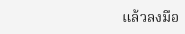แล้วลงมือ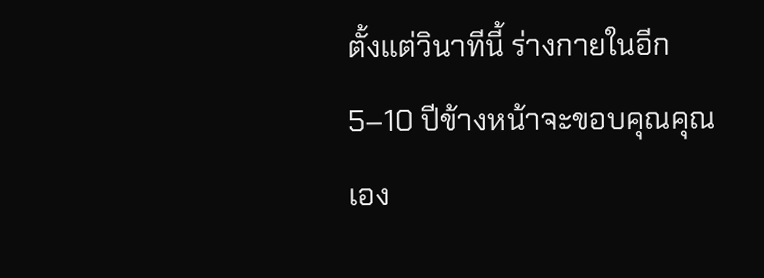ตั้งแต่วินาทีนี้ ร่างกายในอีก 5–10 ปีข้างหน้าจะขอบคุณคุณเอง